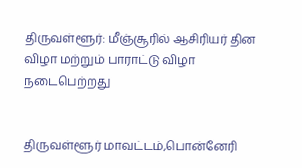திருவள்ளூர்: மீஞ்சூரில் ஆசிரியர் தின விழா மற்றும் பாராட்டு விழா நடைபெற்றது


திருவள்ளூர் மாவட்டம்,பொன்னேரி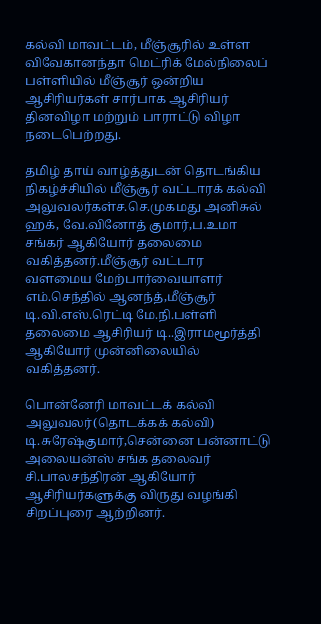கல்வி மாவட்டம், மீஞ்சூரில் உள்ள விவேகானந்தா மெட்ரிக் மேல்நிலைப் பள்ளியில் மீஞ்சூர் ஒன்றிய ஆசிரியர்கள் சார்பாக ஆசிரியர் தினவிழா மற்றும் பாராட்டு விழா நடைபெற்றது.

தமிழ் தாய் வாழ்த்துடன் தொடங்கிய நிகழ்ச்சியில் மீஞ்சூர் வட்டாரக் கல்வி அலுவலர்கள்ச.செ.முகமது அனிசுல் ஹக், வே.வினோத் குமார்,ப.உமா சங்கர் ஆகியோர் தலைமை வகித்தனர்.மீஞ்சூர் வட்டார வளமைய மேற்பார்வையாளர் எம்.செந்தில் ஆனந்த்,மீஞ்சூர் டி.வி.எஸ்.ரெட்டி மே.நி.பள்ளி தலைமை ஆசிரியர் டி..இராமமூர்த்தி ஆகியோர் முன்னிலையில் வகித்தனர்.

பொன்னேரி மாவட்டக் கல்வி அலுவலர்(தொடக்கக் கல்வி) டி.சுரேஷ்குமார்,சென்னை பன்னாட்டு அலையன்ஸ் சங்க தலைவர் சி.பாலசந்திரன் ஆகியோர் ஆசிரியர்களுக்கு விருது வழங்கி சிறப்புரை ஆற்றினர்.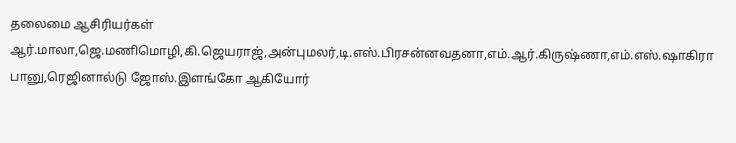தலைமை ஆசிரியர்கள் ஆர்.மாலா,ஜெ.மணிமொழி,கி.ஜெயராஜ்,அன்புமலர்,டி.எஸ்.பிரசன்னவதனா,எம்.ஆர்.கிருஷ்ணா,எம்.எஸ்.ஷாகிரா பானு,ரெஜினால்டு ஜோஸ்.இளங்கோ ஆகியோர்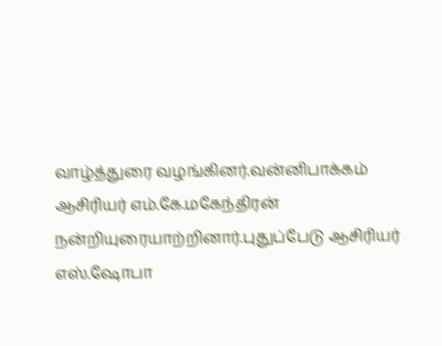வாழ்த்துரை வழங்கினர்.வன்னிபாக்கம் ஆசிரியர் எம்.கே.மகேந்திரன் நன்றியுரையாற்றினார்.புதுப்பேடு ஆசிரியர் எஸ்.ஷோபா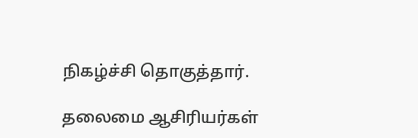நிகழ்ச்சி தொகுத்தார்.

தலைமை ஆசிரியர்கள்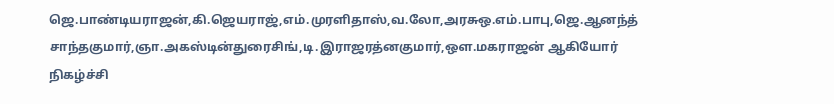ஜெ.பாண்டியராஜன்,கி.ஜெயராஜ்,எம்.முரளிதாஸ்,வ.லோ,அரசுஒ.எம்.பாபு,ஜெ.ஆனந்த் சாந்தகுமார்,ஞா.அகஸ்டின்துரைசிங்,டி.இராஜரத்னகுமார்,ஔ.மகராஜன் ஆகியோர் நிகழ்ச்சி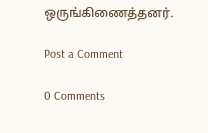ஒருங்கிணைத்தனர்.

Post a Comment

0 Comments